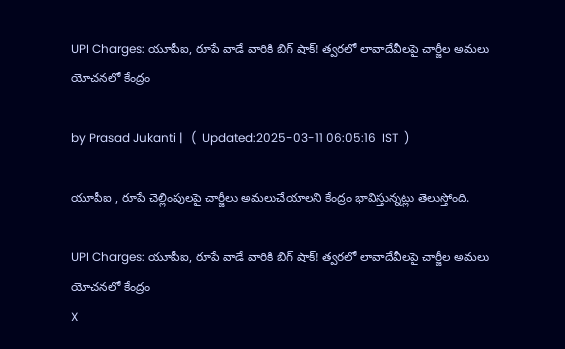UPI Charges: యూపీఐ, రూపే వాడే వారికి బిగ్ షాక్! త్వరలో లావాదేవీలపై చార్జీల అమలు యోచనలో కేంద్రం

by Prasad Jukanti |   (  Updated:2025-03-11 06:05:16  IST  )

యూపీఐ , రూపే చెల్లింపులపై చార్జీలు అమలుచేయాలని కేంద్రం భావిస్తున్నట్లు తెలుస్తోంది.

UPI Charges: యూపీఐ, రూపే వాడే వారికి బిగ్ షాక్! త్వరలో లావాదేవీలపై చార్జీల అమలు యోచనలో కేంద్రం
X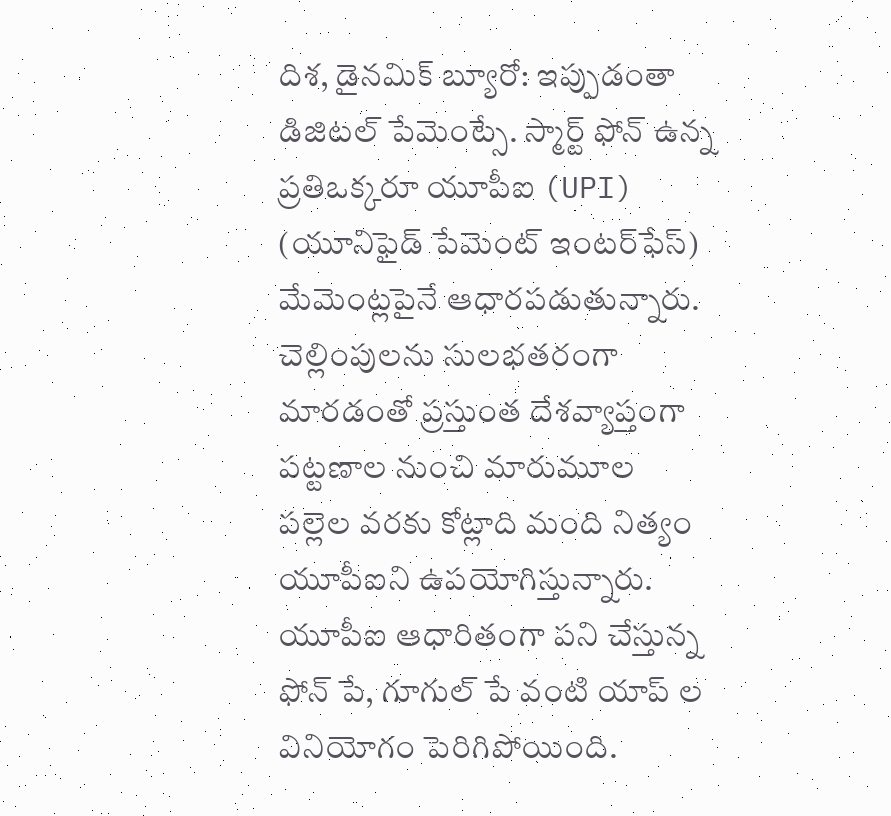దిశ, డైనమిక్ బ్యూరో: ఇప్పుడంతా డిజిటల్ పేమెంట్సే. స్మార్ట్ ఫోన్ ఉన్న ప్రతిఒక్కరూ యూపీఐ (UPI) (యూనిఫైడ్ పేమెంట్ ఇంటర్‌ఫేస్) మేమెంట్లపైనే ఆధారపడుతున్నారు. చెల్లింపులను సులభతరంగా మారడంతో ప్రస్తుంత దేశవ్యాప్తంగా పట్టణాల నుంచి మారుమూల పల్లెల వరకు కోట్లాది మంది నిత్యం యూపీఐని ఉపయోగిస్తున్నారు. యూపీఐ ఆధారితంగా పని చేస్తున్న ఫోన్ పే, గూగుల్ పే వంటి యాప్ ల వినియోగం పెరిగిపోయింది.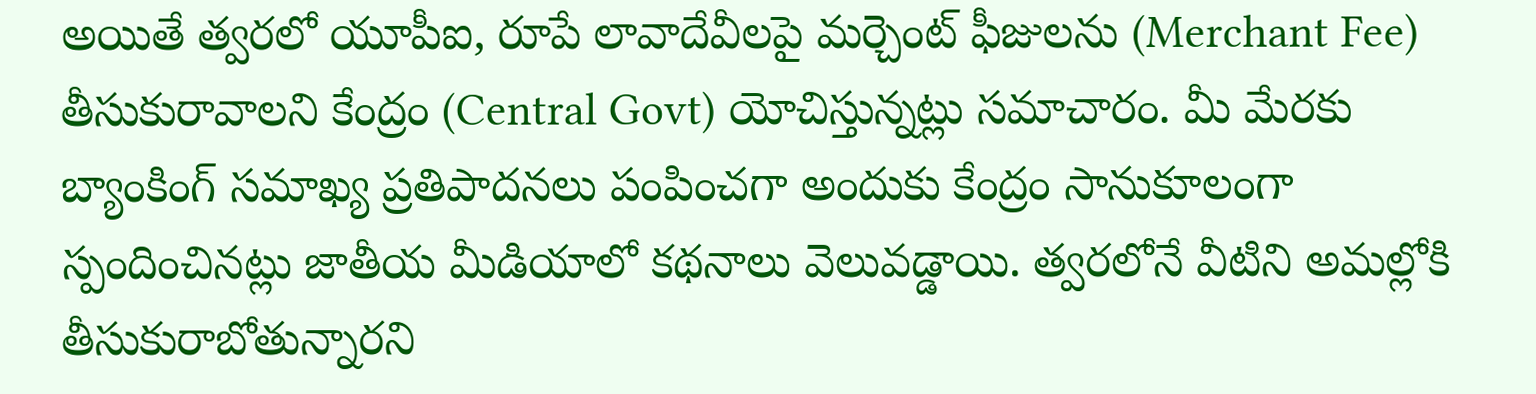అయితే త్వరలో యూపీఐ, రూపే లావాదేవీలపై మర్చెంట్ ఫీజులను (Merchant Fee) తీసుకురావాలని కేంద్రం (Central Govt) యోచిస్తున్నట్లు సమాచారం. మీ మేరకు బ్యాంకింగ్ సమాఖ్య ప్రతిపాదనలు పంపించగా అందుకు కేంద్రం సానుకూలంగా స్పందించినట్లు జాతీయ మీడియాలో కథనాలు వెలువడ్డాయి. త్వరలోనే వీటిని అమల్లోకి తీసుకురాబోతున్నారని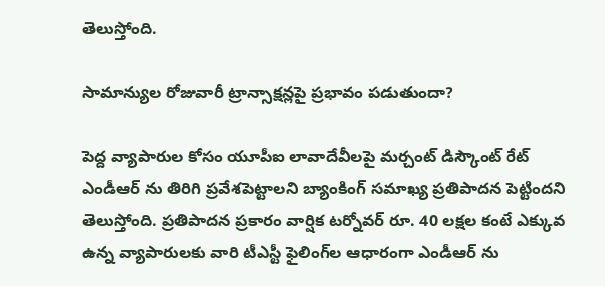తెలుస్తోంది.

సామాన్యుల రోజువారీ ట్రాన్సాక్షన్లపై ప్రభావం పడుతుందా?

పెద్ద వ్యాపారుల కోసం యూపీఐ లావాదేవీలపై మర్చంట్ డిస్కౌంట్ రేట్ ఎండీఆర్ ను తిరిగి ప్రవేశపెట్టాలని బ్యాంకింగ్ సమాఖ్య ప్రతిపాదన పెట్టిందని తెలుస్తోంది. ప్రతిపాదన ప్రకారం వార్షిక టర్నోవర్ రూ. 40 లక్షల కంటే ఎక్కువ ఉన్న వ్యాపారులకు వారి టీఎస్టీ ఫైలింగ్‌ల ఆధారంగా ఎండీఆర్ ను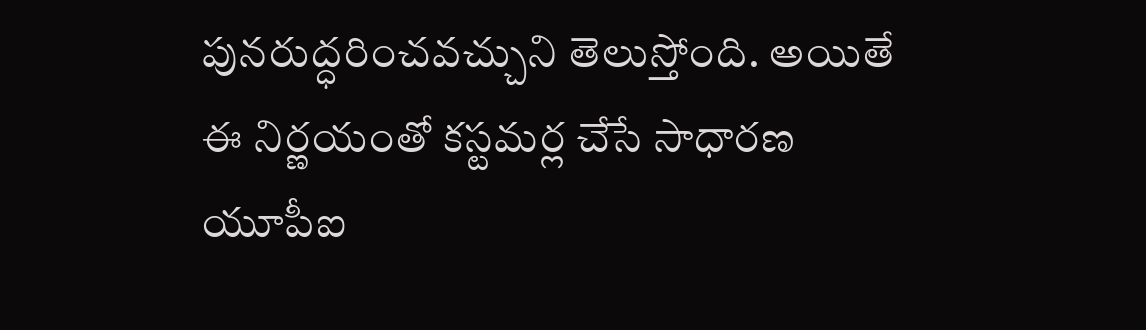పునరుద్ధరించవచ్చుని తెలుస్తోంది. అయితే ఈ నిర్ణయంతో కస్టమర్ల చేసే సాధారణ యూపీఐ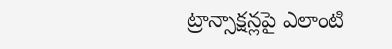ట్రాన్సాక్షన్లపై ఎలాంటి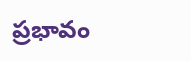ప్రభావం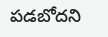పడబోదని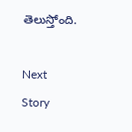తెలుస్తోంది.

Next Story